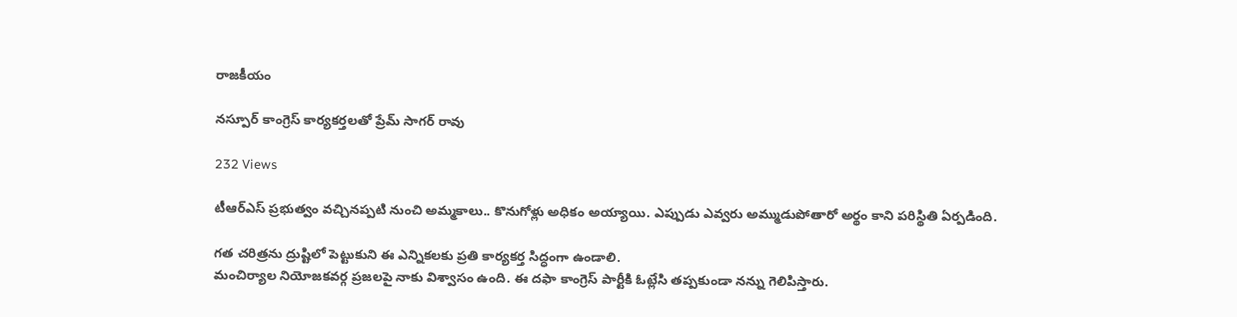రాజకీయం

నస్పూర్ కాంగ్రెస్ కార్యకర్తలతో ప్రేమ్ సాగర్ రావు

232 Views

టీఆర్ఎస్ ప్రభుత్వం వచ్చినప్పటి నుంచి అమ్మకాలు.. కొనుగోళ్లు అధికం అయ్యాయి. ఎప్పుడు ఎవ్వరు అమ్ముడుపోతారో అర్థం కాని పరిస్థితి ఏర్పడింది.

గత చరిత్రను ద్రుష్టిలో పెట్టుకుని ఈ ఎన్నికలకు ప్రతి కార్యకర్త సిద్ధంగా ఉండాలి.
మంచిర్యాల నియోజకవర్గ ప్రజలపై నాకు విశ్వాసం ఉంది. ఈ దఫా కాంగ్రెస్ పార్టీకి ఓట్లేసి తప్పకుండా నన్ను గెలిపిస్తారు.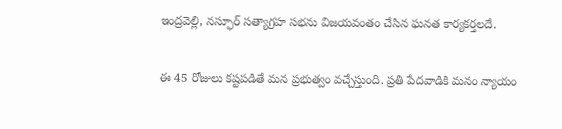ఇంద్రవెల్లి, నస్ఫూర్ సత్యాగ్రహ సభను విజయవంతం చేసిన ఘనత కార్యకర్తలదే.

ఈ 45 రోజులు కష్టపడితే మన ప్రభుత్వం వచ్చేస్తుంది. ప్రతి పేదవాడికి మనం న్యాయం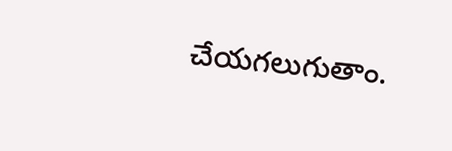చేయగలుగుతాం.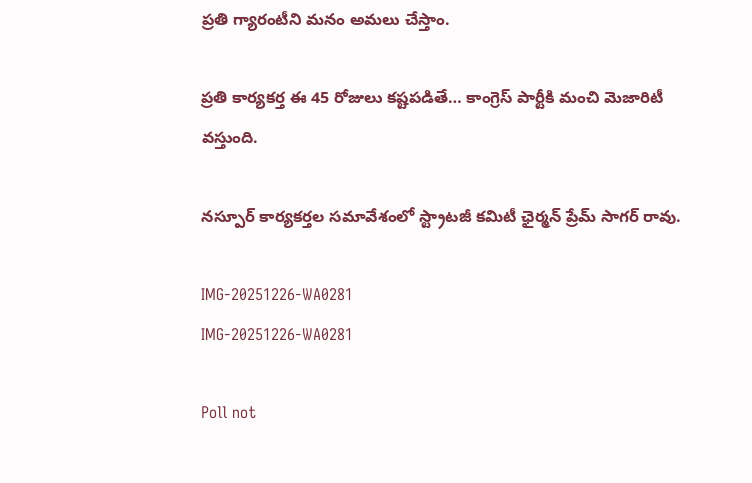ప్రతి గ్యారంటీని మనం అమలు చేస్తాం.

ప్రతి కార్యకర్త ఈ 45 రోజులు కష్టపడితే… కాంగ్రెస్ పార్టీకి మంచి మెజారిటీ వస్తుంది.

నస్పూర్ కార్యకర్తల సమావేశంలో స్ట్రాటజీ కమిటీ ఛైర్మన్ ప్రేమ్ సాగర్ రావు.

IMG-20251226-WA0281
IMG-20251226-WA0281

Poll not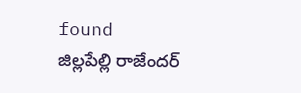found
జిల్లపేల్లి రాజేందర్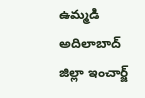ఉమ్మడి అదిలాబాద్ జిల్లా ఇంచార్జ్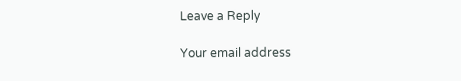Leave a Reply

Your email address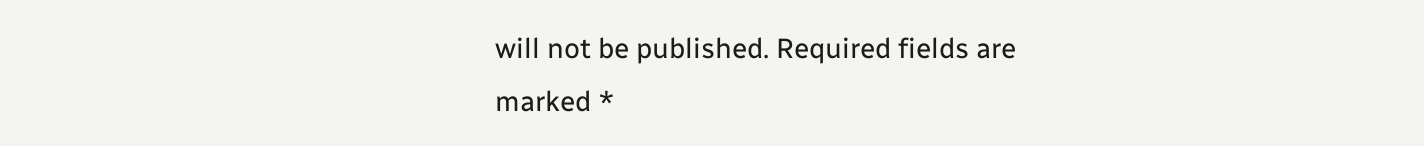will not be published. Required fields are marked *